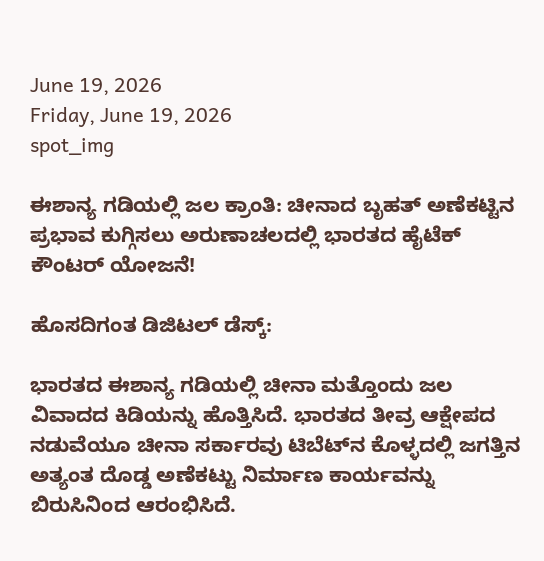June 19, 2026
Friday, June 19, 2026
spot_img

ಈಶಾನ್ಯ ಗಡಿಯಲ್ಲಿ ಜಲ ಕ್ರಾಂತಿ: ಚೀನಾದ ಬೃಹತ್ ಅಣೆಕಟ್ಟಿನ ಪ್ರಭಾವ ಕುಗ್ಗಿಸಲು ಅರುಣಾಚಲದಲ್ಲಿ ಭಾರತದ ಹೈಟೆಕ್ ಕೌಂಟರ್ ಯೋಜನೆ!

ಹೊಸದಿಗಂತ ಡಿಜಿಟಲ್‌ ಡೆಸ್ಕ್:

ಭಾರತದ ಈಶಾನ್ಯ ಗಡಿಯಲ್ಲಿ ಚೀನಾ ಮತ್ತೊಂದು ಜಲ ವಿವಾದದ ಕಿಡಿಯನ್ನು ಹೊತ್ತಿಸಿದೆ. ಭಾರತದ ತೀವ್ರ ಆಕ್ಷೇಪದ ನಡುವೆಯೂ ಚೀನಾ ಸರ್ಕಾರವು ಟಿಬೆಟ್‌ನ ಕೊಳ್ಳದಲ್ಲಿ ಜಗತ್ತಿನ ಅತ್ಯಂತ ದೊಡ್ಡ ಅಣೆಕಟ್ಟು ನಿರ್ಮಾಣ ಕಾರ್ಯವನ್ನು ಬಿರುಸಿನಿಂದ ಆರಂಭಿಸಿದೆ.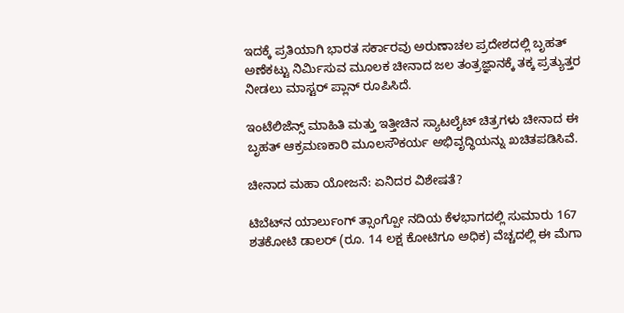ಇದಕ್ಕೆ ಪ್ರತಿಯಾಗಿ ಭಾರತ ಸರ್ಕಾರವು ಅರುಣಾಚಲ ಪ್ರದೇಶದಲ್ಲಿ ಬೃಹತ್ ಅಣೆಕಟ್ಟು ನಿರ್ಮಿಸುವ ಮೂಲಕ ಚೀನಾದ ಜಲ ತಂತ್ರಜ್ಞಾನಕ್ಕೆ ತಕ್ಕ ಪ್ರತ್ಯುತ್ತರ ನೀಡಲು ಮಾಸ್ಟರ್ ಪ್ಲಾನ್ ರೂಪಿಸಿದೆ.

ಇಂಟೆಲಿಜೆನ್ಸ್ ಮಾಹಿತಿ ಮತ್ತು ಇತ್ತೀಚಿನ ಸ್ಯಾಟಲೈಟ್ ಚಿತ್ರಗಳು ಚೀನಾದ ಈ ಬೃಹತ್ ಆಕ್ರಮಣಕಾರಿ ಮೂಲಸೌಕರ್ಯ ಅಭಿವೃದ್ಧಿಯನ್ನು ಖಚಿತಪಡಿಸಿವೆ.

ಚೀನಾದ ಮಹಾ ಯೋಜನೆ: ಏನಿದರ ವಿಶೇಷತೆ?

ಟಿಬೆಟ್‌ನ ಯಾರ್ಲುಂಗ್ ತ್ಸಾಂಗ್ಪೋ ನದಿಯ ಕೆಳಭಾಗದಲ್ಲಿ ಸುಮಾರು 167 ಶತಕೋಟಿ ಡಾಲರ್ (ರೂ. 14 ಲಕ್ಷ ಕೋಟಿಗೂ ಅಧಿಕ) ವೆಚ್ಚದಲ್ಲಿ ಈ ಮೆಗಾ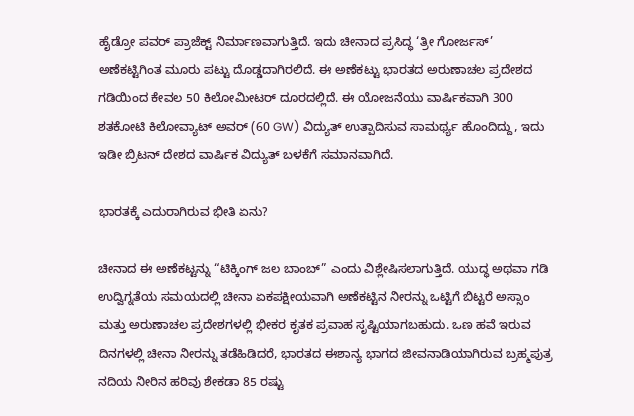ಹೈಡ್ರೋ ಪವರ್ ಪ್ರಾಜೆಕ್ಟ್ ನಿರ್ಮಾಣವಾಗುತ್ತಿದೆ. ಇದು ಚೀನಾದ ಪ್ರಸಿದ್ಧ ‘ತ್ರೀ ಗೋರ್ಜಸ್’ ಅಣೆಕಟ್ಟಿಗಿಂತ ಮೂರು ಪಟ್ಟು ದೊಡ್ಡದಾಗಿರಲಿದೆ. ಈ ಅಣೆಕಟ್ಟು ಭಾರತದ ಅರುಣಾಚಲ ಪ್ರದೇಶದ ಗಡಿಯಿಂದ ಕೇವಲ 50 ಕಿಲೋಮೀಟರ್ ದೂರದಲ್ಲಿದೆ. ಈ ಯೋಜನೆಯು ವಾರ್ಷಿಕವಾಗಿ 300 ಶತಕೋಟಿ ಕಿಲೋವ್ಯಾಟ್ ಅವರ್ (60 GW) ವಿದ್ಯುತ್ ಉತ್ಪಾದಿಸುವ ಸಾಮರ್ಥ್ಯ ಹೊಂದಿದ್ದು, ಇದು ಇಡೀ ಬ್ರಿಟನ್ ದೇಶದ ವಾರ್ಷಿಕ ವಿದ್ಯುತ್ ಬಳಕೆಗೆ ಸಮಾನವಾಗಿದೆ.

ಭಾರತಕ್ಕೆ ಎದುರಾಗಿರುವ ಭೀತಿ ಏನು?

ಚೀನಾದ ಈ ಅಣೆಕಟ್ಟನ್ನು “ಟಿಕ್ಕಿಂಗ್ ಜಲ ಬಾಂಬ್” ಎಂದು ವಿಶ್ಲೇಷಿಸಲಾಗುತ್ತಿದೆ. ಯುದ್ಧ ಅಥವಾ ಗಡಿ ಉದ್ವಿಗ್ನತೆಯ ಸಮಯದಲ್ಲಿ ಚೀನಾ ಏಕಪಕ್ಷೀಯವಾಗಿ ಅಣೆಕಟ್ಟಿನ ನೀರನ್ನು ಒಟ್ಟಿಗೆ ಬಿಟ್ಟರೆ ಅಸ್ಸಾಂ ಮತ್ತು ಅರುಣಾಚಲ ಪ್ರದೇಶಗಳಲ್ಲಿ ಭೀಕರ ಕೃತಕ ಪ್ರವಾಹ ಸೃಷ್ಟಿಯಾಗಬಹುದು. ಒಣ ಹವೆ ಇರುವ ದಿನಗಳಲ್ಲಿ ಚೀನಾ ನೀರನ್ನು ತಡೆಹಿಡಿದರೆ, ಭಾರತದ ಈಶಾನ್ಯ ಭಾಗದ ಜೀವನಾಡಿಯಾಗಿರುವ ಬ್ರಹ್ಮಪುತ್ರ ನದಿಯ ನೀರಿನ ಹರಿವು ಶೇಕಡಾ 85 ರಷ್ಟು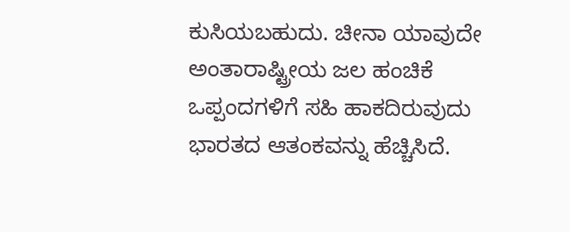ಕುಸಿಯಬಹುದು. ಚೀನಾ ಯಾವುದೇ ಅಂತಾರಾಷ್ಟ್ರೀಯ ಜಲ ಹಂಚಿಕೆ ಒಪ್ಪಂದಗಳಿಗೆ ಸಹಿ ಹಾಕದಿರುವುದು ಭಾರತದ ಆತಂಕವನ್ನು ಹೆಚ್ಚಿಸಿದೆ.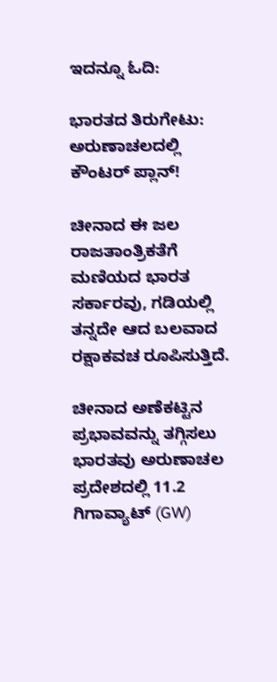ಇದನ್ನೂ ಓದಿ:

ಭಾರತದ ತಿರುಗೇಟು: ಅರುಣಾಚಲದಲ್ಲಿ ಕೌಂಟರ್ ಪ್ಲಾನ್!

ಚೀನಾದ ಈ ಜಲ ರಾಜತಾಂತ್ರಿಕತೆಗೆ ಮಣಿಯದ ಭಾರತ ಸರ್ಕಾರವು, ಗಡಿಯಲ್ಲಿ ತನ್ನದೇ ಆದ ಬಲವಾದ ರಕ್ಷಾಕವಚ ರೂಪಿಸುತ್ತಿದೆ.

ಚೀನಾದ ಅಣೆಕಟ್ಟಿನ ಪ್ರಭಾವವನ್ನು ತಗ್ಗಿಸಲು ಭಾರತವು ಅರುಣಾಚಲ ಪ್ರದೇಶದಲ್ಲಿ 11.2 ಗಿಗಾವ್ಯಾಟ್ (GW)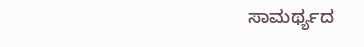ಸಾಮರ್ಥ್ಯದ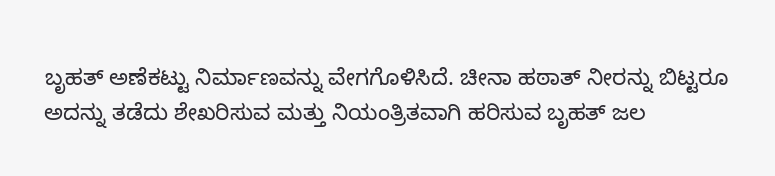ಬೃಹತ್ ಅಣೆಕಟ್ಟು ನಿರ್ಮಾಣವನ್ನು ವೇಗಗೊಳಿಸಿದೆ. ಚೀನಾ ಹಠಾತ್ ನೀರನ್ನು ಬಿಟ್ಟರೂ ಅದನ್ನು ತಡೆದು ಶೇಖರಿಸುವ ಮತ್ತು ನಿಯಂತ್ರಿತವಾಗಿ ಹರಿಸುವ ಬೃಹತ್ ಜಲ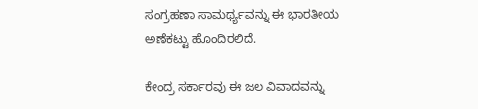ಸಂಗ್ರಹಣಾ ಸಾಮರ್ಥ್ಯವನ್ನು ಈ ಭಾರತೀಯ ಅಣೆಕಟ್ಟು ಹೊಂದಿರಲಿದೆ.

ಕೇಂದ್ರ ಸರ್ಕಾರವು ಈ ಜಲ ವಿವಾದವನ್ನು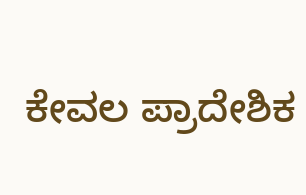ಕೇವಲ ಪ್ರಾದೇಶಿಕ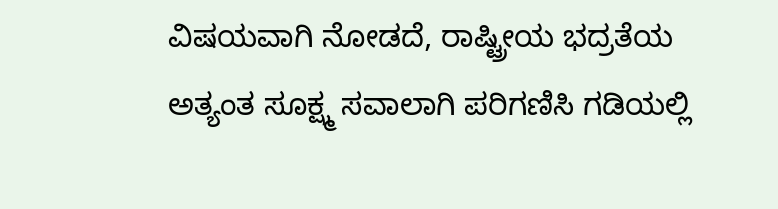ವಿಷಯವಾಗಿ ನೋಡದೆ, ರಾಷ್ಟ್ರೀಯ ಭದ್ರತೆಯ ಅತ್ಯಂತ ಸೂಕ್ಷ್ಮ ಸವಾಲಾಗಿ ಪರಿಗಣಿಸಿ ಗಡಿಯಲ್ಲಿ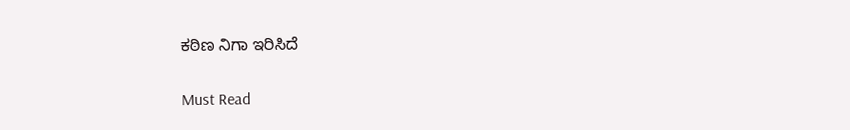ಕಠಿಣ ನಿಗಾ ಇರಿಸಿದೆ

Must Read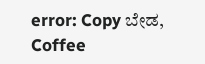error: Copy ಬೇಡ, Coffee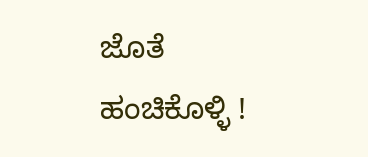ಜೊತೆ ಹಂಚಿಕೊಳ್ಳಿ !